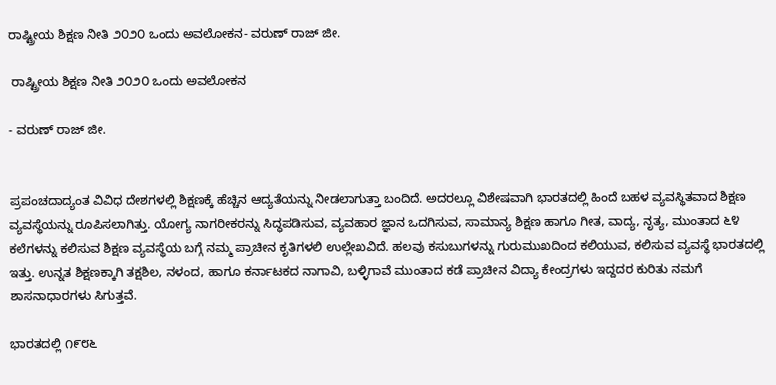ರಾಷ್ಟ್ರೀಯ ಶಿಕ್ಷಣ ನೀತಿ ೨೦೨೦ ಒಂದು ಅವಲೋಕನ- ವರುಣ್‌ ರಾಜ್‌ ಜೀ.

 ರಾಷ್ಟ್ರೀಯ ಶಿಕ್ಷಣ ನೀತಿ ೨೦೨೦ ಒಂದು ಅವಲೋಕನ

- ವರುಣ್‌ ರಾಜ್‌ ಜೀ.


ಪ್ರಪಂಚದಾದ್ಯಂತ ವಿವಿಧ ದೇಶಗಳಲ್ಲಿ ಶಿಕ್ಷಣಕ್ಕೆ ಹೆಚ್ಚಿನ ಆದ್ಯತೆಯನ್ನು ನೀಡಲಾಗುತ್ತಾ ಬಂದಿದೆ. ಅದರಲ್ಲೂ ವಿಶೇಷವಾಗಿ ಭಾರತದಲ್ಲಿ ಹಿಂದೆ ಬಹಳ ವ್ಯವಸ್ಥಿತವಾದ ಶಿಕ್ಷಣ ವ್ಯವಸ್ಥೆಯನ್ನು ರೂಪಿಸಲಾಗಿತ್ತು. ಯೋಗ್ಯ ನಾಗರೀಕರನ್ನು ಸಿದ್ಧಪಡಿಸುವ, ವ್ಯವಹಾರ ಜ್ಞಾನ ಒದಗಿಸುವ, ಸಾಮಾನ್ಯ ಶಿಕ್ಷಣ ಹಾಗೂ ಗೀತ, ವಾದ್ಯ, ನೃತ್ಯ, ಮುಂತಾದ ೬೪ ಕಲೆಗಳನ್ನು ಕಲಿಸುವ ಶಿಕ್ಷಣ ವ್ಯವಸ್ಥೆಯ ಬಗ್ಗೆ ನಮ್ಮ ಪ್ರಾಚೀನ ಕೃತಿಗಳಲಿ ಉಲ್ಲೇಖವಿದೆ. ಹಲವು ಕಸುಬುಗಳನ್ನು ಗುರುಮುಖದಿಂದ ಕಲಿಯುವ, ಕಲಿಸುವ ವ್ಯವಸ್ಥೆ ಭಾರತದಲ್ಲಿ ಇತ್ತು. ಉನ್ನತ ಶಿಕ್ಷಣಕ್ಕಾಗಿ ತಕ್ಷಶಿಲ, ನಳಂದ, ಹಾಗೂ ಕರ್ನಾಟಕದ ನಾಗಾವಿ, ಬಳ್ಳಿಗಾವೆ ಮುಂತಾದ ಕಡೆ ಪ್ರಾಚೀನ ವಿದ್ಯಾ ಕೇಂದ್ರಗಳು ಇದ್ದದರ ಕುರಿತು ನಮಗೆ ಶಾಸನಾಧಾರಗಳು ಸಿಗುತ್ತವೆ.

ಭಾರತದಲ್ಲಿ ೧೯೮೬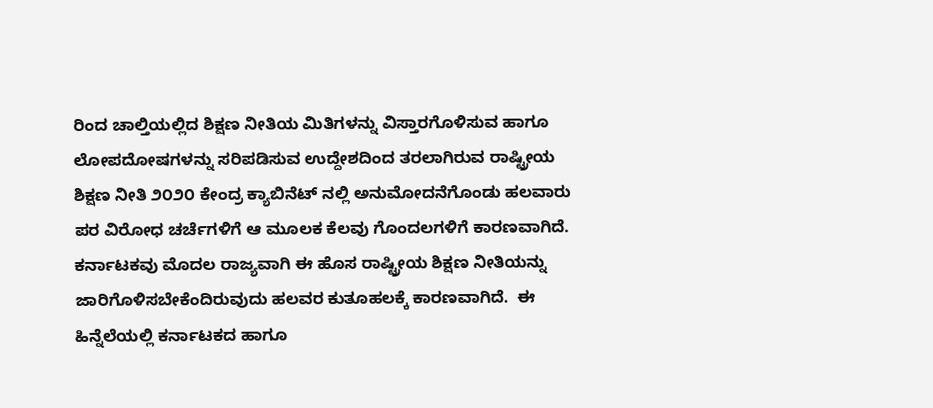ರಿಂದ ಚಾಲ್ತಿಯಲ್ಲಿದ ಶಿಕ್ಷಣ ನೀತಿಯ ಮಿತಿಗಳನ್ನು ವಿಸ್ತಾರಗೊಳಿಸುವ ಹಾಗೂ ಲೋಪದೋಷಗಳನ್ನು ಸರಿಪಡಿಸುವ ಉದ್ದೇಶದಿಂದ ತರಲಾಗಿರುವ ರಾಷ್ಟ್ರೀಯ ಶಿಕ್ಷಣ ನೀತಿ ೨೦೨೦ ಕೇಂದ್ರ ಕ್ಯಾಬಿನೆಟ್‌ ನಲ್ಲಿ ಅನುಮೋದನೆಗೊಂಡು ಹಲವಾರು ಪರ ವಿರೋಧ ಚರ್ಚೆಗಳಿಗೆ ಆ ಮೂಲಕ ಕೆಲವು ಗೊಂದಲಗಳಿಗೆ ಕಾರಣವಾಗಿದೆ. ಕರ್ನಾಟಕವು ಮೊದಲ ರಾಜ್ಯವಾಗಿ ಈ ಹೊಸ ರಾಷ್ಟ್ರೀಯ ಶಿಕ್ಷಣ ನೀತಿಯನ್ನು ಜಾರಿಗೊಳಿಸಬೇಕೆಂದಿರುವುದು ಹಲವರ ಕುತೂಹಲಕ್ಕೆ ಕಾರಣವಾಗಿದೆ.  ಈ ಹಿನ್ನೆಲೆಯಲ್ಲಿ ಕರ್ನಾಟಕದ ಹಾಗೂ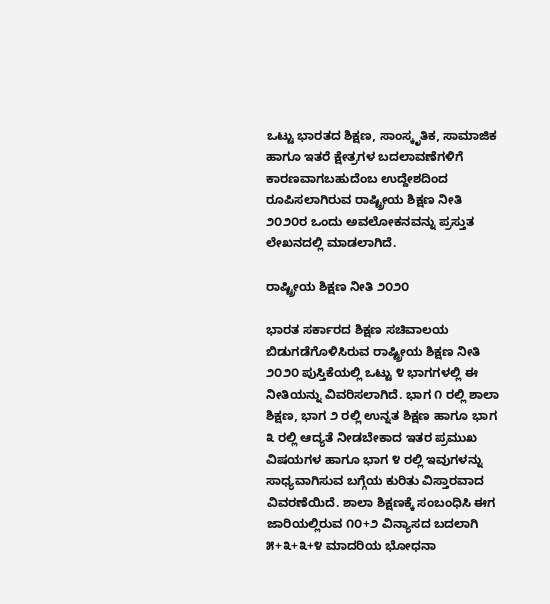ಒಟ್ಟು ಭಾರತದ ಶಿಕ್ಷಣ, ಸಾಂಸ್ಕೃತಿಕ, ಸಾಮಾಜಿಕ ಹಾಗೂ ಇತರೆ ಕ್ಷೇತ್ರಗಳ ಬದಲಾವಣೆಗಳಿಗೆ ಕಾರಣವಾಗಬಹುದೆಂಬ ಉದ್ದೇಶದಿಂದ ರೂಪಿಸಲಾಗಿರುವ ರಾಷ್ಟ್ರೀಯ ಶಿಕ್ಷಣ ನೀತಿ ೨೦೨೦ರ ಒಂದು ಅವಲೋಕನವನ್ನು ಪ್ರಸ್ತುತ ಲೇಖನದಲ್ಲಿ ಮಾಡಲಾಗಿದೆ.

ರಾಷ್ಟ್ರೀಯ ಶಿಕ್ಷಣ ನೀತಿ ೨೦೨೦

ಭಾರತ ಸರ್ಕಾರದ ಶಿಕ್ಷಣ ಸಚಿವಾಲಯ ಬಿಡುಗಡೆಗೊಳಿಸಿರುವ ರಾಷ್ಟ್ರೀಯ ಶಿಕ್ಷಣ ನೀತಿ ೨೦೨೦ ಪುಸ್ತಿಕೆಯಲ್ಲಿ ಒಟ್ಟು ೪ ಭಾಗಗಳಲ್ಲಿ ಈ ನೀತಿಯನ್ನು ವಿವರಿಸಲಾಗಿದೆ. ಭಾಗ ೧ ರಲ್ಲಿ ಶಾಲಾ ಶಿಕ್ಷಣ, ಭಾಗ ೨ ರಲ್ಲಿ ಉನ್ನತ ಶಿಕ್ಷಣ ಹಾಗೂ ಭಾಗ ೩ ರಲ್ಲಿ ಆದ್ಯತೆ ನೀಡಬೇಕಾದ ಇತರ ಪ್ರಮುಖ ವಿಷಯಗಳ ಹಾಗೂ ಭಾಗ ೪ ರಲ್ಲಿ ಇವುಗಳನ್ನು ಸಾಧ್ಯವಾಗಿಸುವ ಬಗ್ಗೆಯ ಕುರಿತು ವಿಸ್ತಾರವಾದ ವಿವರಣೆಯಿದೆ. ಶಾಲಾ ಶಿಕ್ಷಣಕ್ಕೆ ಸಂಬಂಧಿಸಿ ಈಗ ಜಾರಿಯಲ್ಲಿರುವ ೧೦+೨ ವಿನ್ಯಾಸದ ಬದಲಾಗಿ ೫+೩+೩+೪ ಮಾದರಿಯ ಭೋಧನಾ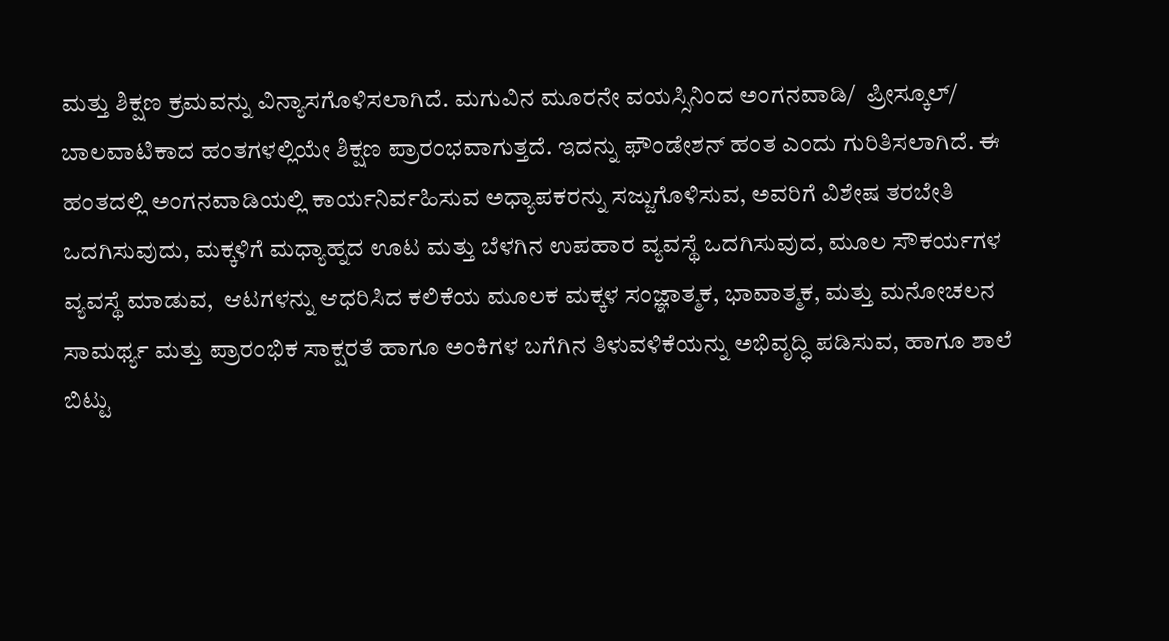ಮತ್ತು ಶಿಕ್ಷಣ ಕ್ರಮವನ್ನು ವಿನ್ಯಾಸಗೊಳಿಸಲಾಗಿದೆ. ಮಗುವಿನ ಮೂರನೇ ವಯಸ್ಸಿನಿಂದ ಅಂಗನವಾಡಿ/  ಪ್ರೀಸ್ಕೂಲ್/ ಬಾಲವಾಟಿಕಾದ ಹಂತಗಳಲ್ಲಿಯೇ ಶಿಕ್ಷಣ ಪ್ರಾರಂಭವಾಗುತ್ತದೆ. ಇದನ್ನು ಫೌಂಡೇಶನ್‌ ಹಂತ ಎಂದು ಗುರಿತಿಸಲಾಗಿದೆ. ಈ ಹಂತದಲ್ಲಿ ಅಂಗನವಾಡಿಯಲ್ಲಿ ಕಾರ್ಯನಿರ್ವಹಿಸುವ ಅಧ್ಯಾಪಕರನ್ನು ಸಜ್ಜುಗೊಳಿಸುವ, ಅವರಿಗೆ ವಿಶೇಷ ತರಬೇತಿ ಒದಗಿಸುವುದು, ಮಕ್ಕಳಿಗೆ ಮಧ್ಯಾಹ್ನದ ಊಟ ಮತ್ತು ಬೆಳಗಿನ ಉಪಹಾರ ವ್ಯವಸ್ಥೆ ಒದಗಿಸುವುದ, ಮೂಲ ಸೌಕರ್ಯಗಳ ವ್ಯವಸ್ಥೆ ಮಾಡುವ,  ಆಟಗಳನ್ನು ಆಧರಿಸಿದ ಕಲಿಕೆಯ ಮೂಲಕ ಮಕ್ಕಳ ಸಂಜ್ಞಾತ್ಮಕ, ಭಾವಾತ್ಮಕ, ಮತ್ತು ಮನೋಚಲನ ಸಾಮರ್ಥ್ಯ ಮತ್ತು ಪ್ರಾರಂಭಿಕ ಸಾಕ್ಷರತೆ ಹಾಗೂ ಅಂಕಿಗಳ ಬಗೆಗಿನ ತಿಳುವಳಿಕೆಯನ್ನು ಅಭಿವೃದ್ಧಿ ಪಡಿಸುವ, ಹಾಗೂ ಶಾಲೆ ಬಿಟ್ಟು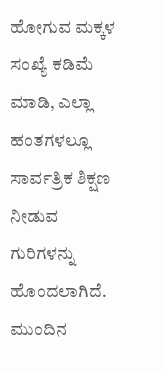ಹೋಗುವ ಮಕ್ಕಳ ಸಂಖ್ಯೆ ಕಡಿಮೆ ಮಾಡಿ, ಎಲ್ಲಾ ಹಂತಗಳಲ್ಲೂ ಸಾರ್ವತ್ರಿಕ ಶಿಕ್ಷಣ ನೀಡುವ ಗುರಿಗಳನ್ನು ಹೊಂದಲಾಗಿದೆ. ಮುಂದಿನ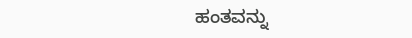ಹಂತವನ್ನು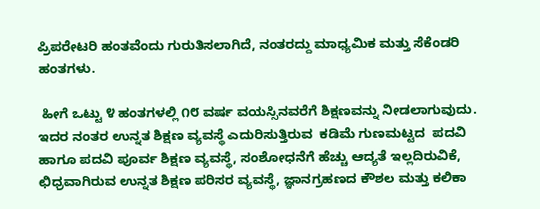ಪ್ರಿಪರೇಟರಿ ಹಂತವೆಂದು ಗುರುತಿಸಲಾಗಿದೆ, ನಂತರದ್ದು ಮಾಧ್ಯಮಿಕ ಮತ್ತು ಸೆಕೆಂಡರಿ ಹಂತಗಳು.

 ಹೀಗೆ ಒಟ್ಟು ೪ ಹಂತಗಳಲ್ಲಿ ೧೮ ವರ್ಷ ವಯಸ್ಸಿನವರೆಗೆ ಶಿಕ್ಷಣವನ್ನು ನೀಡಲಾಗುವುದು.  ಇದರ ನಂತರ ಉನ್ನತ ಶಿಕ್ಷಣ ವ್ಯವಸ್ಥೆ ಎದುರಿಸುತ್ತಿರುವ  ಕಡಿಮೆ ಗುಣಮಟ್ಟದ  ಪದವಿ ಹಾಗೂ ಪದವಿ ಪೂರ್ವ ಶಿಕ್ಷಣ ವ್ಯವಸ್ಥೆ, ಸಂಶೋಧನೆಗೆ ಹೆಚ್ಚು ಆದ್ಯತೆ ಇಲ್ಲದಿರುವಿಕೆ, ಛಿಧ್ರವಾಗಿರುವ ಉನ್ನತ ಶಿಕ್ಷಣ ಪರಿಸರ ವ್ಯವಸ್ಥೆ, ಜ್ಞಾನಗ್ರಹಣದ ಕೌಶಲ ಮತ್ತು ಕಲಿಕಾ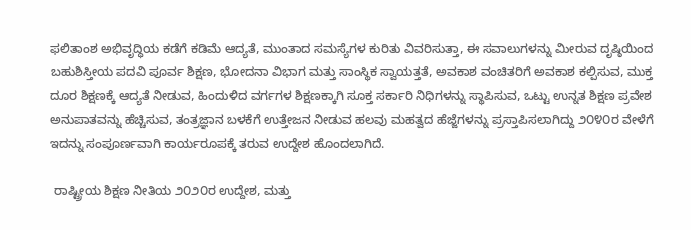ಫಲಿತಾಂಶ ಅಭಿವೃದ್ಧಿಯ ಕಡೆಗೆ ಕಡಿಮೆ ಆದ್ಯತೆ, ಮುಂತಾದ ಸಮಸ್ಯೆಗಳ ಕುರಿತು ವಿವರಿಸುತ್ತಾ, ಈ ಸವಾಲುಗಳನ್ನು ಮೀರುವ ದೃಷ್ಠಿಯಿಂದ ಬಹುಶಿಸ್ತೀಯ ಪದವಿ ಪೂರ್ವ ಶಿಕ್ಷಣ, ಭೋದನಾ ವಿಭಾಗ ಮತ್ತು ಸಾಂಸ್ಥಿಕ ಸ್ವಾಯತ್ತತೆ, ಅವಕಾಶ ವಂಚಿತರಿಗೆ ಅವಕಾಶ ಕಲ್ಪಿಸುವ, ಮುಕ್ತ ದೂರ ಶಿಕ್ಷಣಕ್ಕೆ ಆದ್ಯತೆ ನೀಡುವ, ಹಿಂದುಳಿದ ವರ್ಗಗಳ ಶಿಕ್ಷಣಕ್ಕಾಗಿ ಸೂಕ್ತ ಸರ್ಕಾರಿ ನಿಧಿಗಳನ್ನು ಸ್ಥಾಪಿಸುವ, ಒಟ್ಟು ಉನ್ನತ ಶಿಕ್ಷಣ ಪ್ರವೇಶ ಅನುಪಾತವನ್ನು ಹೆಚ್ಚಿಸುವ, ತಂತ್ರಜ್ಞಾನ ಬಳಕೆಗೆ ಉತ್ತೇಜನ ನೀಡುವ ಹಲವು ಮಹತ್ವದ ಹೆಜ್ಜೆಗಳನ್ನು ಪ್ರಸ್ತಾಪಿಸಲಾಗಿದ್ದು ೨೦೪೦ರ ವೇಳೆಗೆ ಇದನ್ನು ಸಂಪೂರ್ಣವಾಗಿ ಕಾರ್ಯರೂಪಕ್ಕೆ ತರುವ ಉದ್ದೇಶ ಹೊಂದಲಾಗಿದೆ.

 ರಾಷ್ಟ್ರೀಯ ಶಿಕ್ಷಣ ನೀತಿಯ ೨೦೨೦ರ ಉದ್ದೇಶ, ಮತ್ತು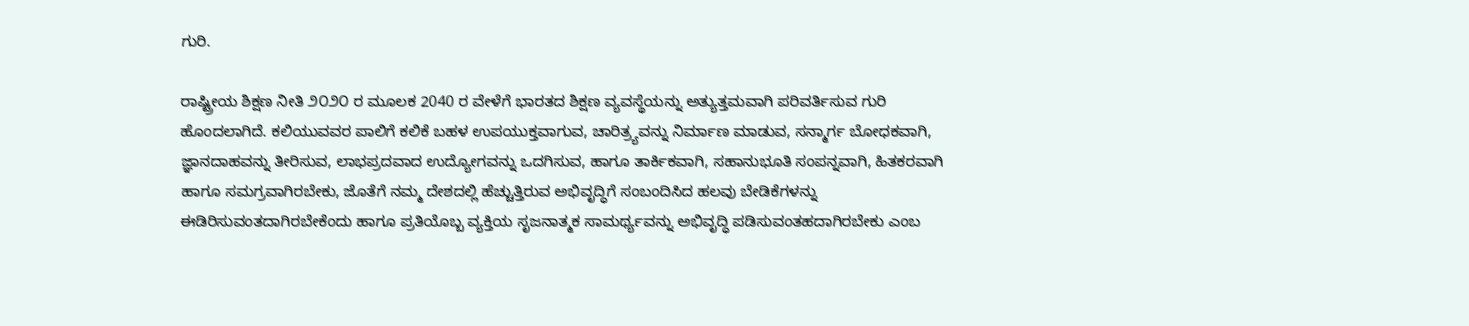ಗುರಿ.

ರಾಷ್ಟ್ರೀಯ ಶಿಕ್ಷಣ ನೀತಿ ೨೦೨೦ ರ ಮೂಲಕ 2040 ರ ವೇಳೆಗೆ ಭಾರತದ ಶಿಕ್ಷಣ ವ್ಯವಸ್ಥೆಯನ್ನು ಅತ್ಯುತ್ತಮವಾಗಿ ಪರಿವರ್ತಿಸುವ ಗುರಿ ಹೊಂದಲಾಗಿದೆ. ಕಲಿಯುವವರ ಪಾಲಿಗೆ ಕಲಿಕೆ ಬಹಳ ಉಪಯುಕ್ತವಾಗುವ, ಚಾರಿತ್ರ್ಯವನ್ನು ನಿರ್ಮಾಣ ಮಾಡುವ, ಸನ್ಮಾರ್ಗ ಬೋಧಕವಾಗಿ, ಜ್ಞಾನದಾಹವನ್ನು ತೀರಿಸುವ, ಲಾಭಪ್ರದವಾದ ಉದ್ಯೋಗವನ್ನು ಒದಗಿಸುವ, ಹಾಗೂ ತಾರ್ಕಿಕವಾಗಿ, ಸಹಾನುಭೂತಿ ಸಂಪನ್ನವಾಗಿ, ಹಿತಕರವಾಗಿ ಹಾಗೂ ಸಮಗ್ರವಾಗಿರಬೇಕು, ಜೊತೆಗೆ ನಮ್ಮ ದೇಶದಲ್ಲಿ ಹೆಚ್ಚುತ್ತಿರುವ ಅಭಿವೃದ್ಧಿಗೆ ಸಂಬಂದಿಸಿದ ಹಲವು ಬೇಡಿಕೆಗಳನ್ನು ಈಡಿರಿಸುವಂತದಾಗಿರಬೇಕೆಂದು ಹಾಗೂ ಪ್ರತಿಯೊಬ್ಬ ವ್ಯಕ್ತಿಯ ಸೃಜನಾತ್ಮಕ ಸಾಮರ್ಥ್ಯವನ್ನು ಅಭಿವೃದ್ಧಿ ಪಡಿಸುವಂತಹದಾಗಿರಬೇಕು ಎಂಬ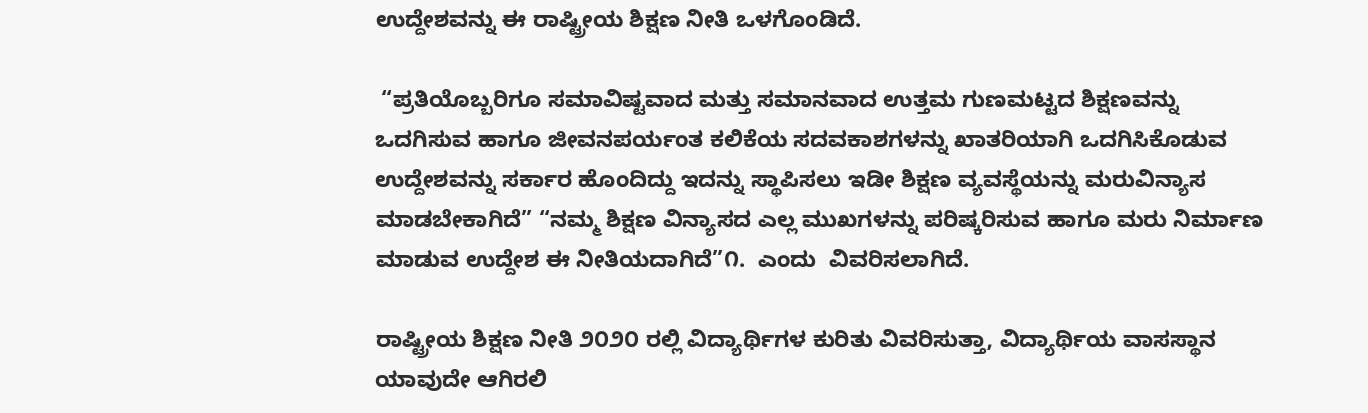ಉದ್ದೇಶವನ್ನು ಈ ರಾಷ್ಟ್ರೀಯ ಶಿಕ್ಷಣ ನೀತಿ ಒಳಗೊಂಡಿದೆ.

 “ಪ್ರತಿಯೊಬ್ಬರಿಗೂ ಸಮಾವಿಷ್ಟವಾದ ಮತ್ತು ಸಮಾನವಾದ ಉತ್ತಮ ಗುಣಮಟ್ಟದ ಶಿಕ್ಷಣವನ್ನು ಒದಗಿಸುವ ಹಾಗೂ ಜೀವನಪರ್ಯಂತ ಕಲಿಕೆಯ ಸದವಕಾಶಗಳನ್ನು ಖಾತರಿಯಾಗಿ ಒದಗಿಸಿಕೊಡುವ ಉದ್ದೇಶವನ್ನು ಸರ್ಕಾರ ಹೊಂದಿದ್ದು ಇದನ್ನು ಸ್ಥಾಪಿಸಲು ಇಡೀ ಶಿಕ್ಷಣ ವ್ಯವಸ್ಥೆಯನ್ನು ಮರುವಿನ್ಯಾಸ ಮಾಡಬೇಕಾಗಿದೆ” “ನಮ್ಮ ಶಿಕ್ಷಣ ವಿನ್ಯಾಸದ ಎಲ್ಲ ಮುಖಗಳನ್ನು ಪರಿಷ್ಕರಿಸುವ ಹಾಗೂ ಮರು ನಿರ್ಮಾಣ ಮಾಡುವ ಉದ್ದೇಶ ಈ ನೀತಿಯದಾಗಿದೆ”೧.  ಎಂದು  ವಿವರಿಸಲಾಗಿದೆ.

ರಾಷ್ಟ್ರೀಯ ಶಿಕ್ಷಣ ನೀತಿ ೨೦೨೦ ರಲ್ಲಿ ವಿದ್ಯಾರ್ಥಿಗಳ ಕುರಿತು ವಿವರಿಸುತ್ತಾ, ವಿದ್ಯಾರ್ಥಿಯ ವಾಸಸ್ಥಾನ ಯಾವುದೇ ಆಗಿರಲಿ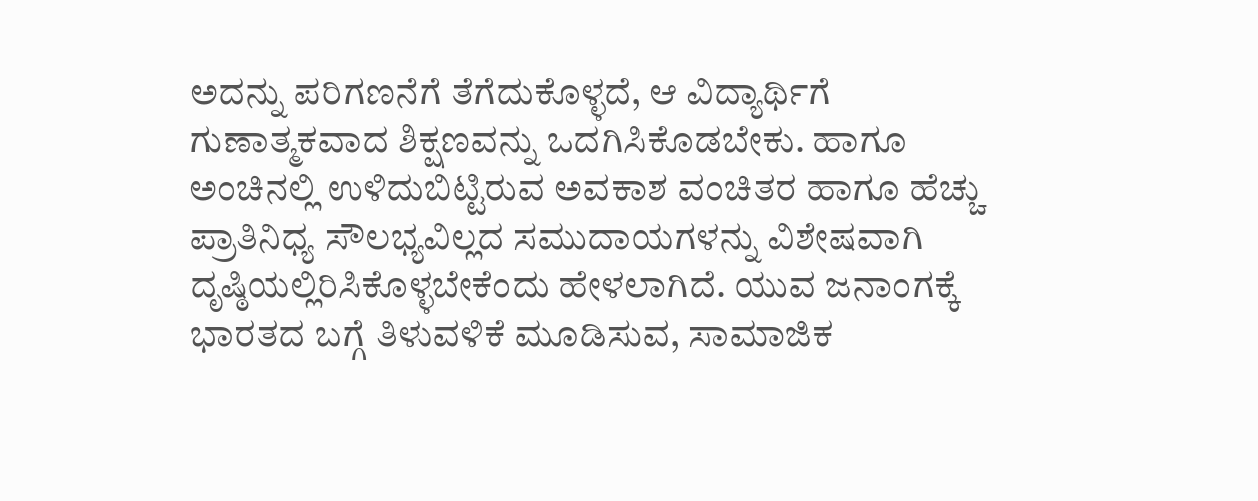ಅದನ್ನು ಪರಿಗಣನೆಗೆ ತೆಗೆದುಕೊಳ್ಳದೆ, ಆ ವಿದ್ಯಾರ್ಥಿಗೆ ಗುಣಾತ್ಮಕವಾದ ಶಿಕ್ಷಣವನ್ನು ಒದಗಿಸಿಕೊಡಬೇಕು. ಹಾಗೂ ಅಂಚಿನಲ್ಲಿ ಉಳಿದುಬಿಟ್ಟಿರುವ ಅವಕಾಶ ವಂಚಿತರ ಹಾಗೂ ಹೆಚ್ಚು ಪ್ರಾತಿನಿಧ್ಯ ಸೌಲಭ್ಯವಿಲ್ಲದ ಸಮುದಾಯಗಳನ್ನು ವಿಶೇಷವಾಗಿ ದೃಷ್ಠಿಯಲ್ಲಿರಿಸಿಕೊಳ್ಳಬೇಕೆಂದು ಹೇಳಲಾಗಿದೆ. ಯುವ ಜನಾಂಗಕ್ಕೆ ಭಾರತದ ಬಗ್ಗೆ ತಿಳುವಳಿಕೆ ಮೂಡಿಸುವ, ಸಾಮಾಜಿಕ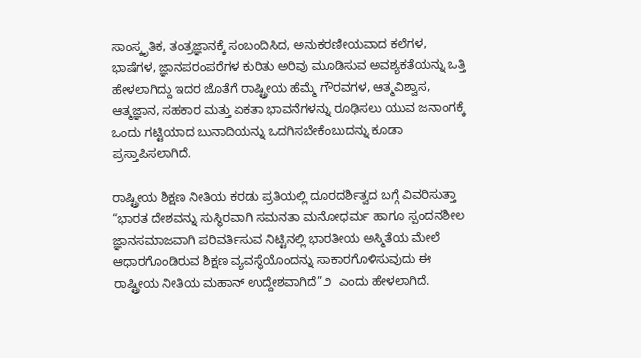ಸಾಂಸ್ಕೃತಿಕ, ತಂತ್ರಜ್ಞಾನಕ್ಕೆ ಸಂಬಂದಿಸಿದ, ಅನುಕರಣೀಯವಾದ ಕಲೆಗಳ, ಭಾಷೆಗಳ, ಜ್ಞಾನಪರಂಪರೆಗಳ ಕುರಿತು ಅರಿವು ಮೂಡಿಸುವ ಅವಶ್ಯಕತೆಯನ್ನು ಒತ್ತಿ ಹೇಳಲಾಗಿದ್ದು ಇದರ ಜೊತೆಗೆ ರಾಷ್ಟ್ರೀಯ ಹೆಮ್ಮೆ ಗೌರವಗಳ, ಆತ್ಮವಿಶ್ವಾಸ, ಆತ್ಮಜ್ಞಾನ, ಸಹಕಾರ ಮತ್ತು ಏಕತಾ ಭಾವನೆಗಳನ್ನು ರೂಢಿಸಲು ಯುವ ಜನಾಂಗಕ್ಕೆ ಒಂದು ಗಟ್ಟಿಯಾದ ಬುನಾದಿಯನ್ನು ಒದಗಿಸಬೇಕೆಂಬುದನ್ನು ಕೂಡಾ ಪ್ರಸ್ತಾಪಿಸಲಾಗಿದೆ.

ರಾಷ್ಟ್ರೀಯ ಶಿಕ್ಷಣ ನೀತಿಯ ಕರಡು ಪ್ರತಿಯಲ್ಲಿ ದೂರದರ್ಶಿತ್ವದ ಬಗ್ಗೆ ವಿವರಿಸುತ್ತಾ “ಭಾರತ ದೇಶವನ್ನು ಸುಸ್ಥಿರವಾಗಿ ಸಮನತಾ ಮನೋಧರ್ಮ ಹಾಗೂ ಸ್ಪಂದನಶೀಲ ಜ್ಞಾನಸಮಾಜವಾಗಿ ಪರಿವರ್ತಿಸುವ ನಿಟ್ಟಿನಲ್ಲಿ ಭಾರತೀಯ ಅಸ್ಮಿತೆಯ ಮೇಲೆ ಆಧಾರಗೊಂಡಿರುವ ಶಿಕ್ಷಣ ವ್ಯವಸ್ಥೆಯೊಂದನ್ನು ಸಾಕಾರಗೊಳಿಸುವುದು ಈ ರಾಷ್ಟ್ರೀಯ ನೀತಿಯ ಮಹಾನ್‌ ಉದ್ದೇಶವಾಗಿದೆ”೨  ಎಂದು ಹೇಳಲಾಗಿದೆ.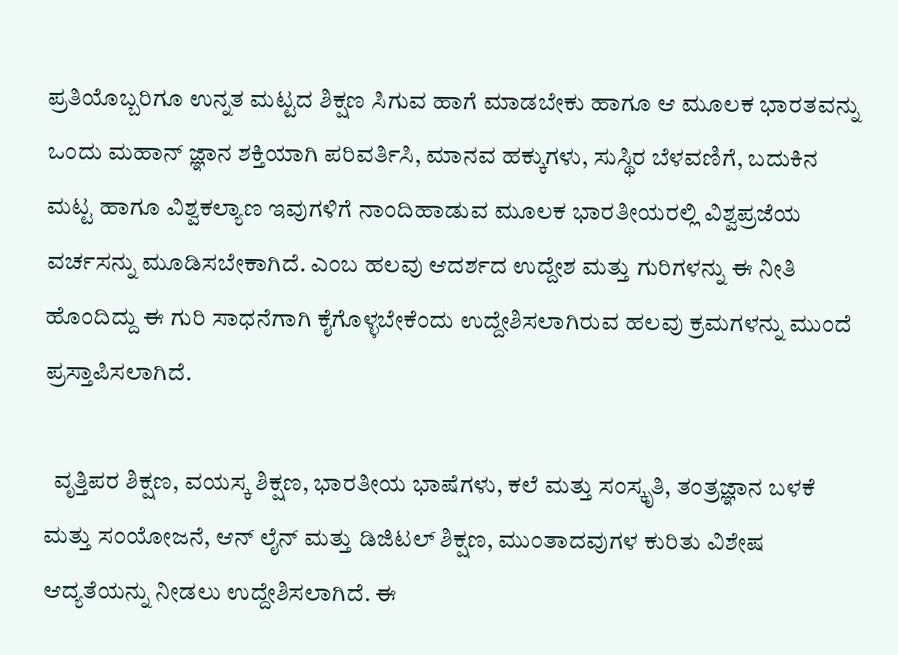ಪ್ರತಿಯೊಬ್ಬರಿಗೂ ಉನ್ನತ ಮಟ್ಟದ ಶಿಕ್ಷಣ ಸಿಗುವ ಹಾಗೆ ಮಾಡಬೇಕು ಹಾಗೂ ಆ ಮೂಲಕ ಭಾರತವನ್ನು  ಒಂದು ಮಹಾನ್‌ ಜ್ಞಾನ ಶಕ್ತಿಯಾಗಿ ಪರಿವರ್ತಿಸಿ, ಮಾನವ ಹಕ್ಕುಗಳು, ಸುಸ್ಥಿರ ಬೆಳವಣಿಗೆ, ಬದುಕಿನ ಮಟ್ಟ ಹಾಗೂ ವಿಶ್ವಕಲ್ಯಾಣ ಇವುಗಳಿಗೆ ನಾಂದಿಹಾಡುವ ಮೂಲಕ ಭಾರತೀಯರಲ್ಲಿ ವಿಶ್ವಪ್ರಜೆಯ ವರ್ಚಸನ್ನು ಮೂಡಿಸಬೇಕಾಗಿದೆ. ಎಂಬ ಹಲವು ಆದರ್ಶದ ಉದ್ದೇಶ ಮತ್ತು ಗುರಿಗಳನ್ನು ಈ ನೀತಿ ಹೊಂದಿದ್ದು ಈ ಗುರಿ ಸಾಧನೆಗಾಗಿ ಕೈಗೊಳ್ಳಬೇಕೆಂದು ಉದ್ದೇಶಿಸಲಾಗಿರುವ ಹಲವು ಕ್ರಮಗಳನ್ನು ಮುಂದೆ ಪ್ರಸ್ತಾಪಿಸಲಾಗಿದೆ.

  ವೃತ್ತಿಪರ ಶಿಕ್ಷಣ, ವಯಸ್ಕ ಶಿಕ್ಷಣ, ಭಾರತೀಯ ಭಾಷೆಗಳು, ಕಲೆ ಮತ್ತು ಸಂಸ್ಕೃತಿ, ತಂತ್ರಜ್ಞಾನ ಬಳಕೆ ಮತ್ತು ಸಂಯೋಜನೆ, ಆನ್‌ ಲೈನ್‌ ಮತ್ತು ಡಿಜಿಟಲ್‌ ಶಿಕ್ಷಣ, ಮುಂತಾದವುಗಳ ಕುರಿತು ವಿಶೇಷ ಆದ್ಯತೆಯನ್ನು ನೀಡಲು ಉದ್ದೇಶಿಸಲಾಗಿದೆ. ಈ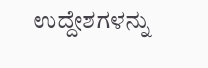ಉದ್ದೇಶಗಳನ್ನು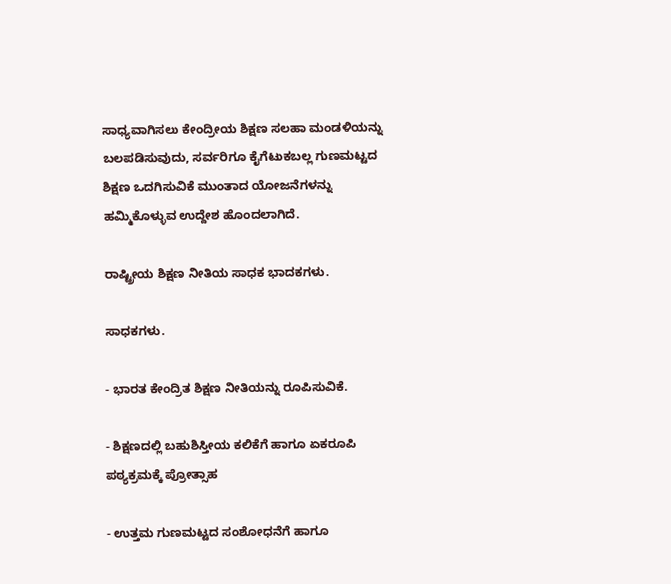ಸಾಧ್ಯವಾಗಿಸಲು ಕೇಂದ್ರೀಯ ಶಿಕ್ಷಣ ಸಲಹಾ ಮಂಡಳಿಯನ್ನು ಬಲಪಡಿಸುವುದು, ಸರ್ವರಿಗೂ ಕೈಗೆಟುಕಬಲ್ಲ ಗುಣಮಟ್ಟದ ಶಿಕ್ಷಣ ಒದಗಿಸುವಿಕೆ ಮುಂತಾದ ಯೋಜನೆಗಳನ್ನು ಹಮ್ಮಿಕೊಳ್ಳುವ ಉದ್ದೇಶ ಹೊಂದಲಾಗಿದೆ.

ರಾಷ್ಟ್ರೀಯ ಶಿಕ್ಷಣ ನೀತಿಯ ಸಾಧಕ ಭಾದಕಗಳು.

ಸಾಧಕಗಳು.

- ಭಾರತ ಕೇಂದ್ರಿತ ಶಿಕ್ಷಣ ನೀತಿಯನ್ನು ರೂಪಿಸುವಿಕೆ.

- ಶಿಕ್ಷಣದಲ್ಲಿ ಬಹುಶಿಸ್ತೀಯ ಕಲಿಕೆಗೆ ಹಾಗೂ ಏಕರೂಪಿ ಪಠ್ಯಕ್ರಮಕ್ಕೆ ಪ್ರೋತ್ಸಾಹ

- ಉತ್ತಮ ಗುಣಮಟ್ಟದ ಸಂಶೋಧನೆಗೆ ಹಾಗೂ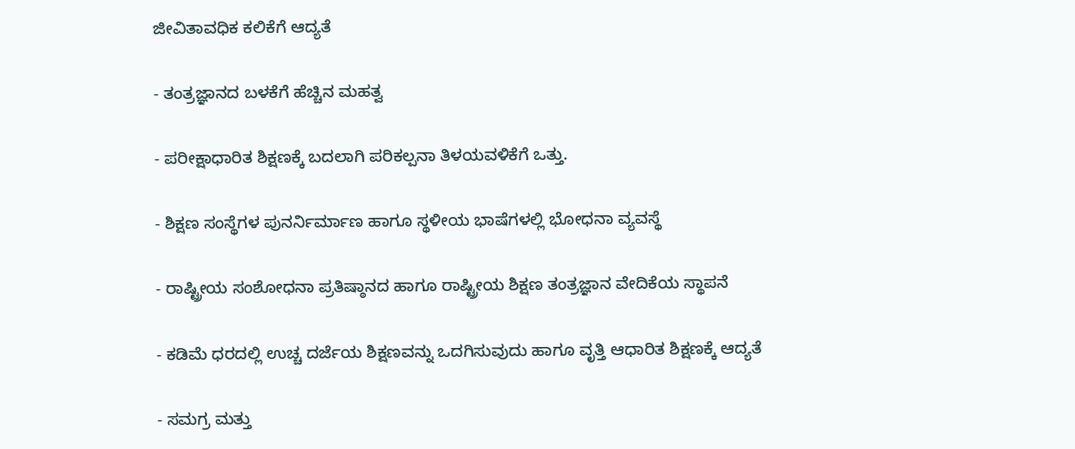ಜೀವಿತಾವಧಿಕ ಕಲಿಕೆಗೆ ಆದ್ಯತೆ

- ತಂತ್ರಜ್ಞಾನದ ಬಳಕೆಗೆ ಹೆಚ್ಚಿನ ಮಹತ್ವ

- ಪರೀಕ್ಷಾಧಾರಿತ ಶಿಕ್ಷಣಕ್ಕೆ ಬದಲಾಗಿ ಪರಿಕಲ್ಪನಾ ತಿಳಯವಳಿಕೆಗೆ ಒತ್ತು.

- ಶಿಕ್ಷಣ ಸಂಸ್ಥೆಗಳ ಪುನರ್ನಿರ್ಮಾಣ ಹಾಗೂ ಸ್ಥಳೀಯ ಭಾಷೆಗಳಲ್ಲಿ ಭೋಧನಾ ವ್ಯವಸ್ಥೆ

- ರಾಷ್ಟ್ರೀಯ ಸಂಶೋಧನಾ ಪ್ರತಿಷ್ಠಾನದ ಹಾಗೂ ರಾಷ್ಟ್ರೀಯ ಶಿಕ್ಷಣ ತಂತ್ರಜ್ಞಾನ ವೇದಿಕೆಯ ಸ್ಥಾಪನೆ

- ಕಡಿಮೆ ಧರದಲ್ಲಿ ಉಚ್ಚ ದರ್ಜೆಯ ಶಿಕ್ಷಣವನ್ನು ಒದಗಿಸುವುದು ಹಾಗೂ ವೃತ್ತಿ ಆಧಾರಿತ ಶಿಕ್ಷಣಕ್ಕೆ ಆದ್ಯತೆ

- ಸಮಗ್ರ ಮತ್ತು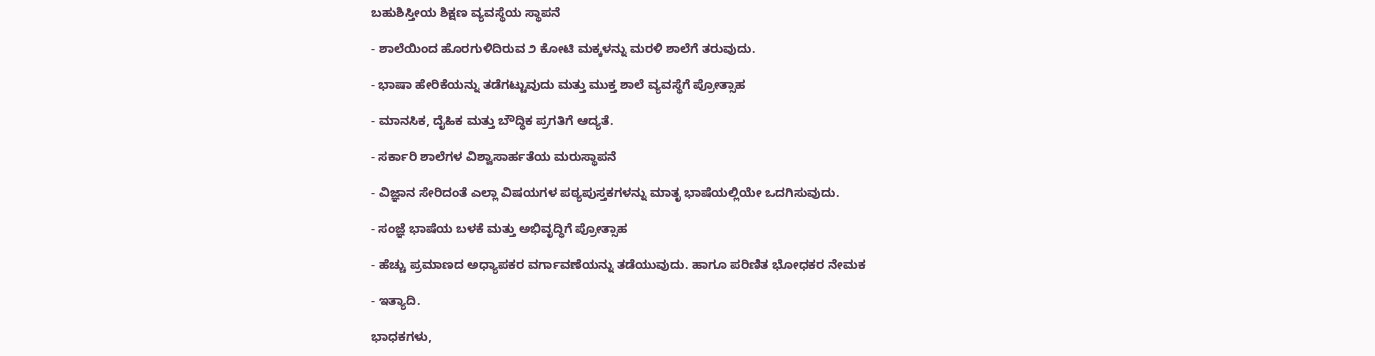ಬಹುಶಿಸ್ತೀಯ ಶಿಕ್ಷಣ ವ್ಯವಸ್ಥೆಯ ಸ್ಥಾಪನೆ

- ಶಾಲೆಯಿಂದ ಹೊರಗುಳಿದಿರುವ ೨ ಕೋಟಿ ಮಕ್ಕಳನ್ನು ಮರಳಿ ಶಾಲೆಗೆ ತರುವುದು.

- ಭಾಷಾ ಹೇರಿಕೆಯನ್ನು ತಡೆಗಟ್ಟುವುದು ಮತ್ತು ಮುಕ್ತ ಶಾಲೆ ವ್ಯವಸ್ಥೆಗೆ ಪ್ರೋತ್ಸಾಹ

- ಮಾನಸಿಕ, ದೈಹಿಕ ಮತ್ತು ಬೌದ್ಧಿಕ ಪ್ರಗತಿಗೆ ಆದ್ಯತೆ.

- ಸರ್ಕಾರಿ ಶಾಲೆಗಳ ವಿಶ್ವಾಸಾರ್ಹತೆಯ ಮರುಸ್ಥಾಪನೆ

- ವಿಜ್ಞಾನ ಸೇರಿದಂತೆ ಎಲ್ಲಾ ವಿಷಯಗಳ ಪಠ್ಯಪುಸ್ತಕಗಳನ್ನು ಮಾತೃ ಭಾಷೆಯಲ್ಲಿಯೇ ಒದಗಿಸುವುದು.

- ಸಂಜ್ಞೆ ಭಾಷೆಯ ಬಳಕೆ ಮತ್ತು ಅಭಿವೃದ್ಧಿಗೆ ಪ್ರೋತ್ಸಾಹ

- ಹೆಚ್ಚು ಪ್ರಮಾಣದ ಅಧ್ಯಾಪಕರ ವರ್ಗಾವಣೆಯನ್ನು ತಡೆಯುವುದು. ಹಾಗೂ ಪರಿಣಿತ ಭೋಧಕರ ನೇಮಕ

- ಇತ್ಯಾದಿ.

ಭಾಧಕಗಳು,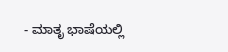- ಮಾತೃ ಭಾಷೆಯಲ್ಲಿ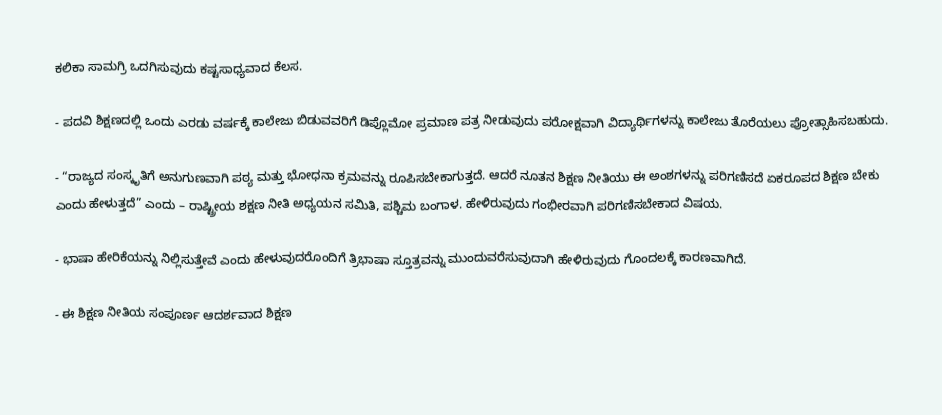ಕಲಿಕಾ ಸಾಮಗ್ರಿ ಒದಗಿಸುವುದು ಕಷ್ಟಸಾಧ್ಯವಾದ ಕೆಲಸ.

- ಪದವಿ ಶಿಕ್ಷಣದಲ್ಲಿ ಒಂದು ಎರಡು ವರ್ಷಕ್ಕೆ ಕಾಲೇಜು ಬಿಡುವವರಿಗೆ ಡಿಪ್ಲೊಮೋ ಪ್ರಮಾಣ ಪತ್ರ ನೀಡುವುದು ಪರೋಕ್ಷವಾಗಿ ವಿದ್ಯಾರ್ಥಿಗಳನ್ನು ಕಾಲೇಜು ತೊರೆಯಲು ಪ್ರೋತ್ಸಾಹಿಸಬಹುದು.

- “ರಾಜ್ಯದ ಸಂಸ್ಕೃತಿಗೆ ಅನುಗುಣವಾಗಿ ಪಠ್ಯ ಮತ್ತು ಭೋಧನಾ ಕ್ರಮವನ್ನು ರೂಪಿಸಬೇಕಾಗುತ್ತದೆ. ಆದರೆ ನೂತನ ಶಿಕ್ಷಣ ನೀತಿಯು ಈ ಅಂಶಗಳನ್ನು ಪರಿಗಣಿಸದೆ ಏಕರೂಪದ ಶಿಕ್ಷಣ ಬೇಕು ಎಂದು ಹೇಳುತ್ತದೆ” ಎಂದು – ರಾಷ್ಟ್ರೀಯ ಶಕ್ಷಣ ನೀತಿ ಅಧ್ಯಯನ ಸಮಿತಿ, ಪಶ್ಚಿಮ ಬಂಗಾಳ. ಹೇಳಿರುವುದು ಗಂಭೀರವಾಗಿ ಪರಿಗಣಿಸಬೇಕಾದ ವಿಷಯ.

- ಭಾಷಾ ಹೇರಿಕೆಯನ್ನು ನಿಲ್ಲಿಸುತ್ತೇವೆ ಎಂದು ಹೇಳುವುದರೊಂದಿಗೆ ತ್ರಿಭಾಷಾ ಸ್ತೂತ್ರವನ್ನು ಮುಂದುವರೆಸುವುದಾಗಿ ಹೇಳಿರುವುದು ಗೊಂದಲಕ್ಕೆ ಕಾರಣವಾಗಿದೆ.

- ಈ ಶಿಕ್ಷಣ ನೀತಿಯ ಸಂಪೂರ್ಣ ಆದರ್ಶವಾದ ಶಿಕ್ಷಣ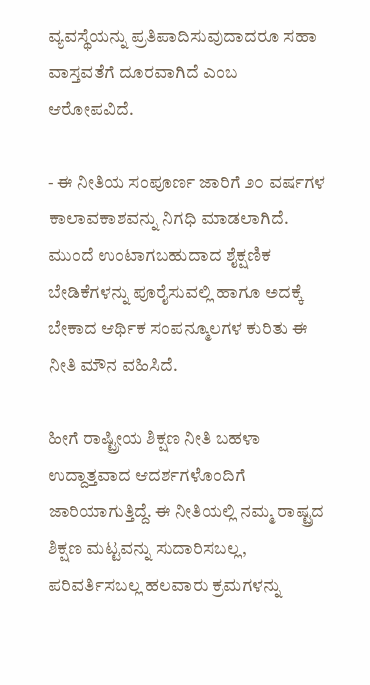ವ್ಯವಸ್ಥೆಯನ್ನು ಪ್ರತಿಪಾದಿಸುವುದಾದರೂ ಸಹಾ ವಾಸ್ತವತೆಗೆ ದೂರವಾಗಿದೆ ಎಂಬ ಆರೋಪವಿದೆ.

- ಈ ನೀತಿಯ ಸಂಪೂರ್ಣ ಜಾರಿಗೆ ೨೦ ವರ್ಷಗಳ ಕಾಲಾವಕಾಶವನ್ನು ನಿಗಧಿ ಮಾಡಲಾಗಿದೆ. ಮುಂದೆ ಉಂಟಾಗಬಹುದಾದ ಶೈಕ್ಷಣಿಕ ಬೇಡಿಕೆಗಳನ್ನು ಪೂರೈಸುವಲ್ಲಿ ಹಾಗೂ ಅದಕ್ಕೆ ಬೇಕಾದ ಆರ್ಥಿಕ ಸಂಪನ್ಮೂಲಗಳ ಕುರಿತು ಈ ನೀತಿ ಮೌನ ವಹಿಸಿದೆ.

ಹೀಗೆ ರಾಷ್ಟ್ರೀಯ ಶಿಕ್ಷಣ ನೀತಿ ಬಹಳಾ ಉದ್ದಾತ್ತವಾದ ಆದರ್ಶಗಳೊಂದಿಗೆ ಜಾರಿಯಾಗುತ್ತಿದ್ದೆ. ಈ ನೀತಿಯಲ್ಲಿ ನಮ್ಮ ರಾಷ್ಟ್ರದ ಶಿಕ್ಷಣ ಮಟ್ಟವನ್ನು ಸುದಾರಿಸಬಲ್ಲ, ಪರಿವರ್ತಿಸಬಲ್ಲ ಹಲವಾರು ಕ್ರಮಗಳನ್ನು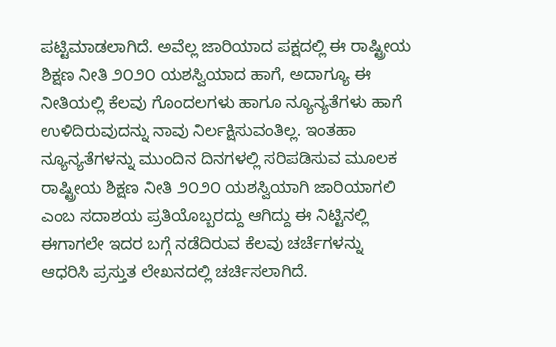ಪಟ್ಟಿಮಾಡಲಾಗಿದೆ. ಅವೆಲ್ಲ ಜಾರಿಯಾದ ಪಕ್ಷದಲ್ಲಿ ಈ ರಾಷ್ಟ್ರೀಯ ಶಿಕ್ಷಣ ನೀತಿ ೨೦೨೦ ಯಶಸ್ವಿಯಾದ ಹಾಗೆ, ಅದಾಗ್ಯೂ ಈ ನೀತಿಯಲ್ಲಿ ಕೆಲವು ಗೊಂದಲಗಳು ಹಾಗೂ ನ್ಯೂನ್ಯತೆಗಳು ಹಾಗೆ ಉಳಿದಿರುವುದನ್ನು ನಾವು ನಿರ್ಲಕ್ಷಿಸುವಂತಿಲ್ಲ. ಇಂತಹಾ ನ್ಯೂನ್ಯತೆಗಳನ್ನು ಮುಂದಿನ ದಿನಗಳಲ್ಲಿ ಸರಿಪಡಿಸುವ ಮೂಲಕ ರಾಷ್ಟ್ರೀಯ ಶಿಕ್ಷಣ ನೀತಿ ೨೦೨೦ ಯಶಸ್ವಿಯಾಗಿ ಜಾರಿಯಾಗಲಿ ಎಂಬ ಸದಾಶಯ ಪ್ರತಿಯೊಬ್ಬರದ್ದು ಆಗಿದ್ದು ಈ ನಿಟ್ಟಿನಲ್ಲಿ  ಈಗಾಗಲೇ ಇದರ ಬಗ್ಗೆ ನಡೆದಿರುವ ಕೆಲವು ಚರ್ಚೆಗಳನ್ನು ಆಧರಿಸಿ ಪ್ರಸ್ತುತ ಲೇಖನದಲ್ಲಿ ಚರ್ಚಿಸಲಾಗಿದೆ.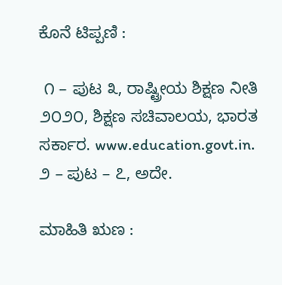ಕೊನೆ ಟಿಪ್ಪಣಿ :

 ೧ – ಪುಟ ೩, ರಾಷ್ಟ್ರೀಯ ಶಿಕ್ಷಣ ನೀತಿ ೨೦೨೦, ಶಿಕ್ಷಣ ಸಚಿವಾಲಯ, ಭಾರತ ಸರ್ಕಾರ. www.education.govt.in.  ೨ – ಪುಟ – ೭, ಅದೇ.

ಮಾಹಿತಿ ಋಣ :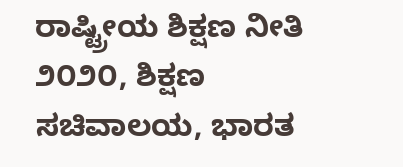ರಾಷ್ಟ್ರೀಯ ಶಿಕ್ಷಣ ನೀತಿ ೨೦೨೦, ಶಿಕ್ಷಣ ಸಚಿವಾಲಯ, ಭಾರತ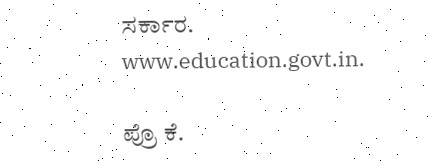ಸರ್ಕಾರ. www.education.govt.in.

ಪ್ರೊ ಕೆ.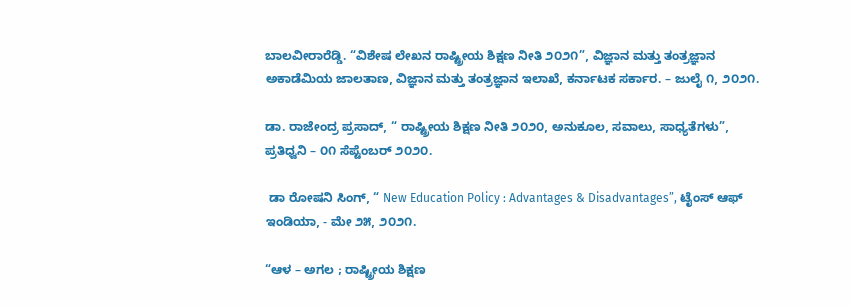ಬಾಲವೀರಾರೆಡ್ಡಿ. “ವಿಶೇಷ ಲೇಖನ ರಾಷ್ಟ್ರೀಯ ಶಿಕ್ಷಣ ನೀತಿ ೨೦೨೧”, ವಿಜ್ಞಾನ ಮತ್ತು ತಂತ್ರಜ್ಞಾನ ಅಕಾಡೆಮಿಯ ಜಾಲತಾಣ, ವಿಜ್ಞಾನ ಮತ್ತು ತಂತ್ರಜ್ಞಾನ ಇಲಾಖೆ, ಕರ್ನಾಟಕ ಸರ್ಕಾರ. – ಜುಲೈ ೧, ೨೦೨೧.

ಡಾ. ರಾಜೇಂದ್ರ ಪ್ರಸಾದ್‌, “ ರಾಷ್ಟ್ರೀಯ ಶಿಕ್ಷಣ ನೀತಿ ೨೦೨೦, ಅನುಕೂಲ, ಸವಾಲು, ಸಾಧ್ಯತೆಗಳು”, ಪ್ರತಿಧ್ವನಿ – ೦೧ ಸೆಪ್ಟೆಂಬರ್‌ ೨೦೨೦.

 ಡಾ ರೋಷನಿ‌ ಸಿಂಗ್, “ New Education Policy : Advantages & Disadvantages”, ಟೈಂಸ್‌ ಆಫ್‌ ಇಂಡಿಯಾ, - ಮೇ ೨೫, ೨೦೨೧.

“ಆಳ – ಅಗಲ ; ರಾಷ್ಟ್ರೀಯ ಶಿಕ್ಷಣ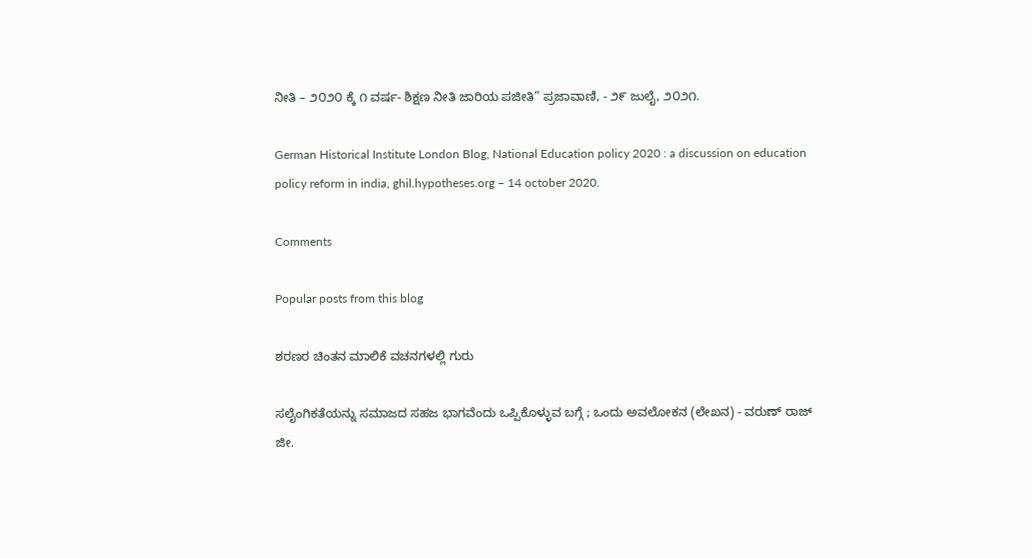ನೀತಿ – ೨೦೨೦ ಕ್ಕೆ ೧ ವರ್ಷ- ಶಿಕ್ಷಣ ನೀತಿ ಜಾರಿಯ ಪಜೀತಿ” ಪ್ರಜಾವಾಣಿ, - ೨೯ ಜುಲೈ, ೨೦೨೧.

German Historical Institute London Blog, National Education policy 2020 : a discussion on education policy reform in india, ghil.hypotheses.org – 14 october 2020.

Comments

Popular posts from this blog

ಶರಣರ ಚಿಂತನ ಮಾಲಿಕೆ ವಚನಗಳಲ್ಲಿ ಗುರು

ಸಲೈಂಗಿಕತೆಯನ್ನು ಸಮಾಜದ ಸಹಜ ಭಾಗವೆಂದು ಒಪ್ಪಿಕೊಳ್ಳುವ ಬಗ್ಗೆ ; ಒಂದು ಅವಲೋಕನ (ಲೇಖನ) - ವರುಣ್‌ ರಾಜ್‌ ಜೀ.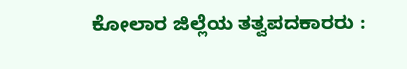ಕೋಲಾರ ಜಿಲ್ಲೆಯ ತತ್ವಪದಕಾರರು :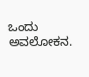ಒಂದು ಅವಲೋಕನ.